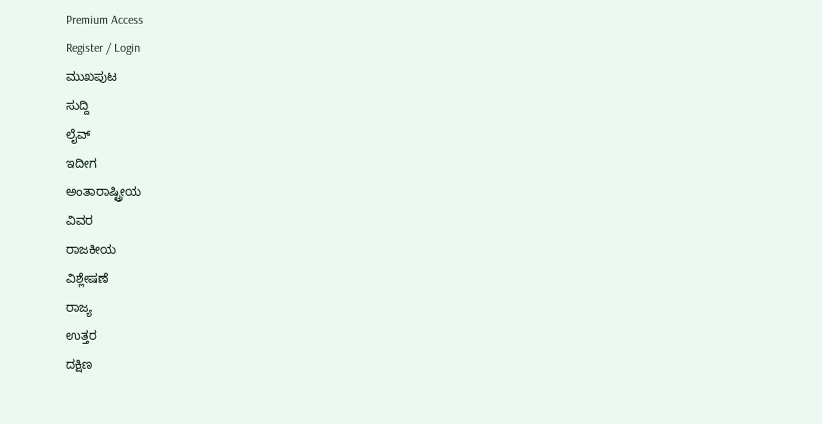Premium Access
Register / Login
ಮುಖಪುಟ
ಸುದ್ದಿ
ಲೈವ್
ಇದೀಗ
ಅಂತಾರಾಷ್ಟ್ರೀಯ
ವಿವರ
ರಾಜಕೀಯ
ವಿಶ್ಲೇಷಣೆ
ರಾಜ್ಯ
ಉತ್ತರ
ದಕ್ಷಿಣ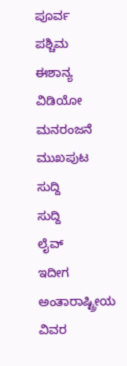ಪೂರ್ವ
ಪಶ್ಚಿಮ
ಈಶಾನ್ಯ
ವಿಡಿಯೋ
ಮನರಂಜನೆ
ಮುಖಪುಟ
ಸುದ್ದಿ
ಸುದ್ದಿ
ಲೈವ್
ಇದೀಗ
ಅಂತಾರಾಷ್ಟ್ರೀಯ
ವಿವರ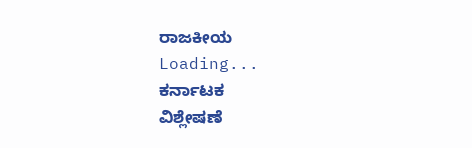ರಾಜಕೀಯ
Loading...
ಕರ್ನಾಟಕ
ವಿಶ್ಲೇಷಣೆ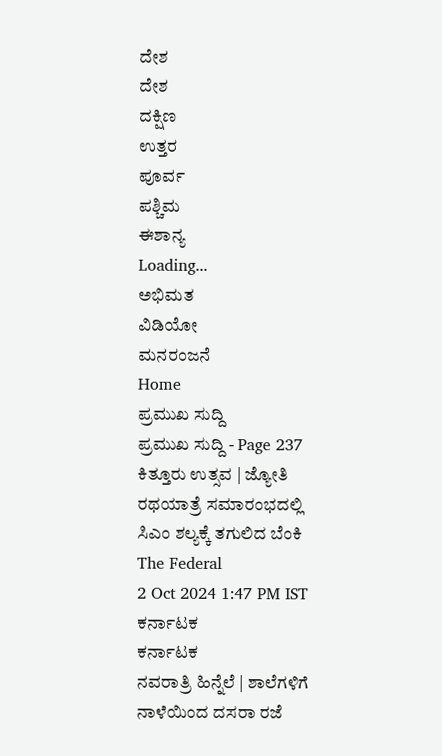ದೇಶ
ದೇಶ
ದಕ್ಷಿಣ
ಉತ್ತರ
ಪೂರ್ವ
ಪಶ್ಚಿಮ
ಈಶಾನ್ಯ
Loading...
ಅಭಿಮತ
ವಿಡಿಯೋ
ಮನರಂಜನೆ
Home
ಪ್ರಮುಖ ಸುದ್ದಿ
ಪ್ರಮುಖ ಸುದ್ದಿ - Page 237
ಕಿತ್ತೂರು ಉತ್ಸವ | ಜ್ಯೋತಿ ರಥಯಾತ್ರೆ ಸಮಾರಂಭದಲ್ಲಿ ಸಿಎಂ ಶಲ್ಯಕ್ಕೆ ತಗುಲಿದ ಬೆಂಕಿ
The Federal
2 Oct 2024 1:47 PM IST
ಕರ್ನಾಟಕ
ಕರ್ನಾಟಕ
ನವರಾತ್ರಿ ಹಿನ್ನೆಲೆ | ಶಾಲೆಗಳಿಗೆ ನಾಳೆಯಿಂದ ದಸರಾ ರಜೆ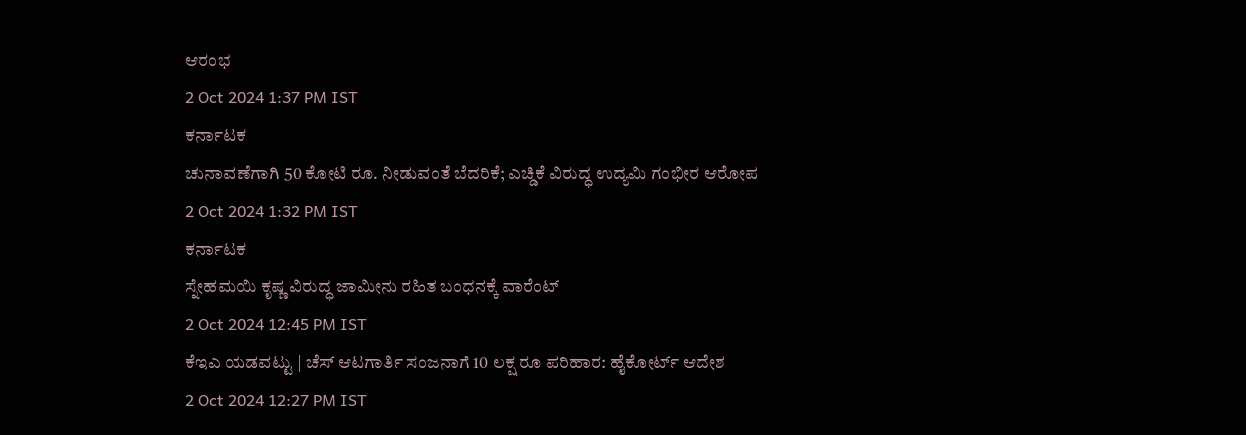ಆರಂಭ
2 Oct 2024 1:37 PM IST
ಕರ್ನಾಟಕ
ಚುನಾವಣೆಗಾಗಿ 50 ಕೋಟಿ ರೂ. ನೀಡುವಂತೆ ಬೆದರಿಕೆ; ಎಚ್ಡಿಕೆ ವಿರುದ್ಧ ಉದ್ಯಮಿ ಗಂಭೀರ ಆರೋಪ
2 Oct 2024 1:32 PM IST
ಕರ್ನಾಟಕ
ಸ್ನೇಹಮಯಿ ಕೃಷ್ಣ ವಿರುದ್ಧ ಜಾಮೀನು ರಹಿತ ಬಂಧನಕ್ಕೆ ವಾರೆಂಟ್
2 Oct 2024 12:45 PM IST
ಕೆಇಎ ಯಡವಟ್ಟು | ಚೆಸ್ ಆಟಗಾರ್ತಿ ಸಂಜನಾಗೆ 10 ಲಕ್ಷ ರೂ ಪರಿಹಾರ: ಹೈಕೋರ್ಟ್ ಆದೇಶ
2 Oct 2024 12:27 PM IST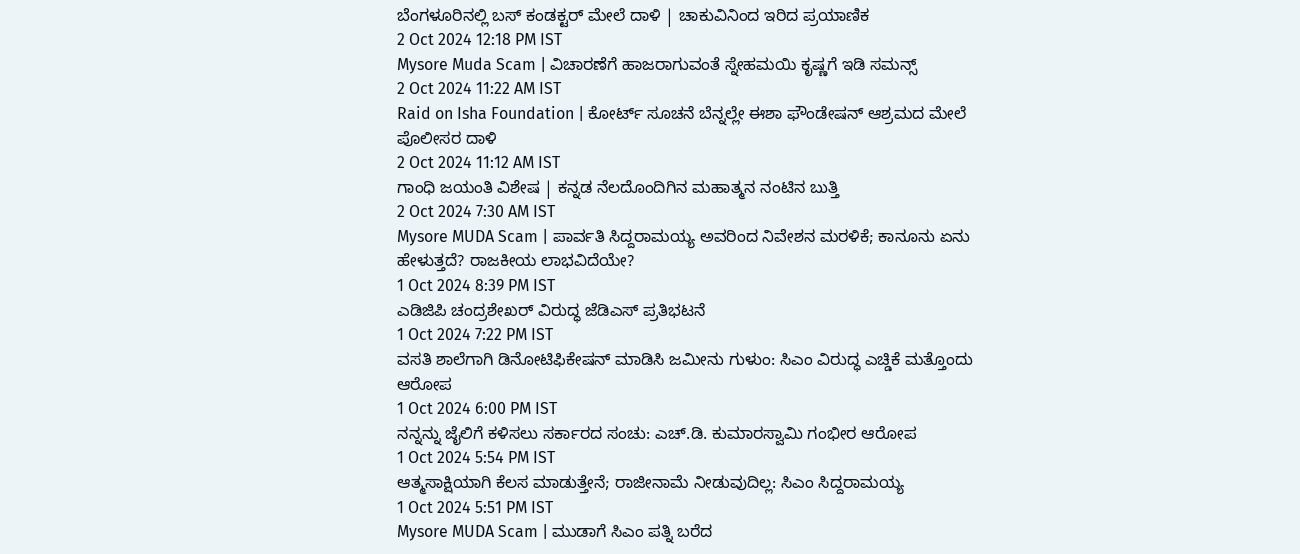ಬೆಂಗಳೂರಿನಲ್ಲಿ ಬಸ್ ಕಂಡಕ್ಟರ್ ಮೇಲೆ ದಾಳಿ | ಚಾಕುವಿನಿಂದ ಇರಿದ ಪ್ರಯಾಣಿಕ
2 Oct 2024 12:18 PM IST
Mysore Muda Scam | ವಿಚಾರಣೆಗೆ ಹಾಜರಾಗುವಂತೆ ಸ್ನೇಹಮಯಿ ಕೃಷ್ಣಗೆ ಇಡಿ ಸಮನ್ಸ್
2 Oct 2024 11:22 AM IST
Raid on Isha Foundation | ಕೋರ್ಟ್ ಸೂಚನೆ ಬೆನ್ನಲ್ಲೇ ಈಶಾ ಫೌಂಡೇಷನ್ ಆಶ್ರಮದ ಮೇಲೆ ಪೊಲೀಸರ ದಾಳಿ
2 Oct 2024 11:12 AM IST
ಗಾಂಧಿ ಜಯಂತಿ ವಿಶೇಷ | ಕನ್ನಡ ನೆಲದೊಂದಿಗಿನ ಮಹಾತ್ಮನ ನಂಟಿನ ಬುತ್ತಿ
2 Oct 2024 7:30 AM IST
Mysore MUDA Scam | ಪಾರ್ವತಿ ಸಿದ್ದರಾಮಯ್ಯ ಅವರಿಂದ ನಿವೇಶನ ಮರಳಿಕೆ; ಕಾನೂನು ಏನು ಹೇಳುತ್ತದೆ? ರಾಜಕೀಯ ಲಾಭವಿದೆಯೇ?
1 Oct 2024 8:39 PM IST
ಎಡಿಜಿಪಿ ಚಂದ್ರಶೇಖರ್ ವಿರುದ್ಧ ಜೆಡಿಎಸ್ ಪ್ರತಿಭಟನೆ
1 Oct 2024 7:22 PM IST
ವಸತಿ ಶಾಲೆಗಾಗಿ ಡಿನೋಟಿಫಿಕೇಷನ್ ಮಾಡಿಸಿ ಜಮೀನು ಗುಳುಂ: ಸಿಎಂ ವಿರುದ್ಧ ಎಚ್ಡಿಕೆ ಮತ್ತೊಂದು ಆರೋಪ
1 Oct 2024 6:00 PM IST
ನನ್ನನ್ನು ಜೈಲಿಗೆ ಕಳಿಸಲು ಸರ್ಕಾರದ ಸಂಚು: ಎಚ್.ಡಿ. ಕುಮಾರಸ್ವಾಮಿ ಗಂಭೀರ ಆರೋಪ
1 Oct 2024 5:54 PM IST
ಆತ್ಮಸಾಕ್ಷಿಯಾಗಿ ಕೆಲಸ ಮಾಡುತ್ತೇನೆ; ರಾಜೀನಾಮೆ ನೀಡುವುದಿಲ್ಲ: ಸಿಎಂ ಸಿದ್ದರಾಮಯ್ಯ
1 Oct 2024 5:51 PM IST
Mysore MUDA Scam | ಮುಡಾಗೆ ಸಿಎಂ ಪತ್ನಿ ಬರೆದ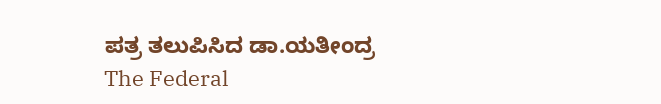ಪತ್ರ ತಲುಪಿಸಿದ ಡಾ.ಯತೀಂದ್ರ
The Federal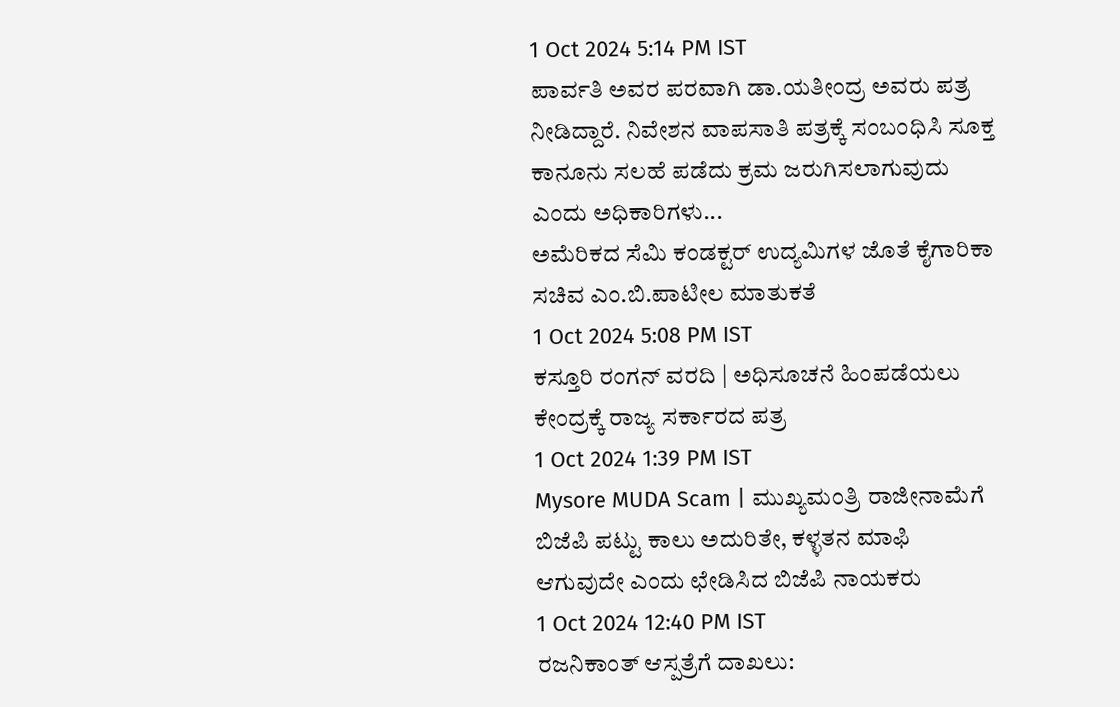1 Oct 2024 5:14 PM IST
ಪಾರ್ವತಿ ಅವರ ಪರವಾಗಿ ಡಾ.ಯತೀಂದ್ರ ಅವರು ಪತ್ರ ನೀಡಿದ್ದಾರೆ. ನಿವೇಶನ ವಾಪಸಾತಿ ಪತ್ರಕ್ಕೆ ಸಂಬಂಧಿಸಿ ಸೂಕ್ತ ಕಾನೂನು ಸಲಹೆ ಪಡೆದು ಕ್ರಮ ಜರುಗಿಸಲಾಗುವುದು ಎಂದು ಅಧಿಕಾರಿಗಳು...
ಅಮೆರಿಕದ ಸೆಮಿ ಕಂಡಕ್ಟರ್ ಉದ್ಯಮಿಗಳ ಜೊತೆ ಕೈಗಾರಿಕಾ ಸಚಿವ ಎಂ.ಬಿ.ಪಾಟೀಲ ಮಾತುಕತೆ
1 Oct 2024 5:08 PM IST
ಕಸ್ತೂರಿ ರಂಗನ್ ವರದಿ | ಅಧಿಸೂಚನೆ ಹಿಂಪಡೆಯಲು ಕೇಂದ್ರಕ್ಕೆ ರಾಜ್ಯ ಸರ್ಕಾರದ ಪತ್ರ
1 Oct 2024 1:39 PM IST
Mysore MUDA Scam | ಮುಖ್ಯಮಂತ್ರಿ ರಾಜೀನಾಮೆಗೆ ಬಿಜೆಪಿ ಪಟ್ಟು ಕಾಲು ಅದುರಿತೇ, ಕಳ್ಳತನ ಮಾಫಿ ಆಗುವುದೇ ಎಂದು ಛೇಡಿಸಿದ ಬಿಜೆಪಿ ನಾಯಕರು
1 Oct 2024 12:40 PM IST
ರಜನಿಕಾಂತ್ ಆಸ್ಪತ್ರೆಗೆ ದಾಖಲು: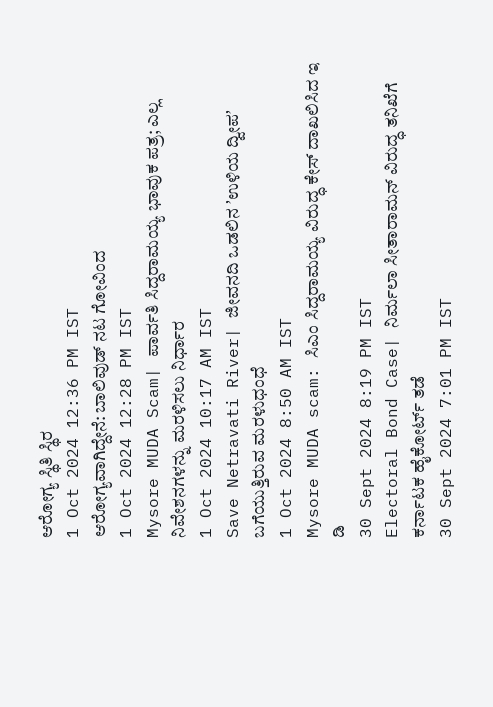ಆರೋಗ್ಯ ಸ್ಥಿತಿ ಸ್ಥಿರ
1 Oct 2024 12:36 PM IST
ಆರೋಗ್ಯವಾಗಿದ್ದೇನೆ: ಬಾಲಿವುಡ್ ನಟ ಗೋವಿಂದ
1 Oct 2024 12:28 PM IST
Mysore MUDA Scam| ಪಾರ್ವತಿ ಸಿದ್ದರಾಮಯ್ಯ ಭಾವುಕ ಪತ್ರ; ಎಲ್ಲ ನಿವೇಶನಗಳನ್ನು ಮರಳಿಸಲು ನಿರ್ಧಾರ
1 Oct 2024 10:17 AM IST
Save Netravati River| ಜೀವನದಿ ಒಡಲಿನ ʼಉಳಿಯ ದ್ವೀಪʼ ಬಗೆಯುತ್ತಿರುವ ಮರಳುಧಂಧೆ
1 Oct 2024 8:50 AM IST
Mysore MUDA scam: ಸಿಎಂ ಸಿದ್ದರಾಮಯ್ಯ ವಿರುದ್ಧ ಕೇಸ್ ದಾಖಲಿಸಿದ ಇ ಡಿ
30 Sept 2024 8:19 PM IST
Electoral Bond Case| ನಿರ್ಮಲಾ ಸೀತಾರಾಮನ್ ವಿರುದ್ಧ ತನಿಖೆಗೆ ಕರ್ನಾಟಕ ಹೈಕೋರ್ಟ್ ತಡೆ
30 Sept 2024 7:01 PM IST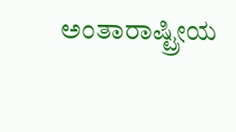ಅಂತಾರಾಷ್ಟ್ರೀಯ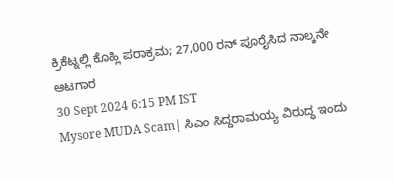ಕ್ರಿಕೆಟ್ನಲ್ಲಿ ಕೊಹ್ಲಿ ಪರಾಕ್ರಮ; 27,000 ರನ್ ಪೂರೈಸಿದ ನಾಲ್ಕನೇ ಆಟಗಾರ
30 Sept 2024 6:15 PM IST
Mysore MUDA Scam| ಸಿಎಂ ಸಿದ್ದರಾಮಯ್ಯ ವಿರುದ್ಧ ಇಂದು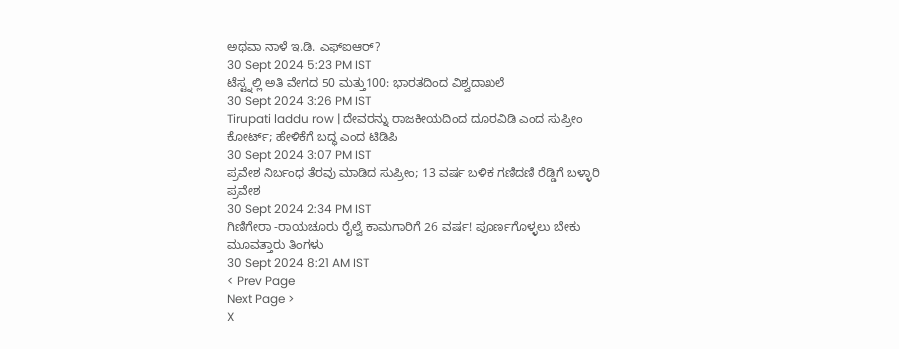ಅಥವಾ ನಾಳೆ ಇ.ಡಿ. ಎಫ್ಐಆರ್?
30 Sept 2024 5:23 PM IST
ಟೆಸ್ಟ್ನಲ್ಲಿ ಅತಿ ವೇಗದ 50 ಮತ್ತು100: ಭಾರತದಿಂದ ವಿಶ್ವದಾಖಲೆ
30 Sept 2024 3:26 PM IST
Tirupati laddu row | ದೇವರನ್ನು ರಾಜಕೀಯದಿಂದ ದೂರವಿಡಿ ಎಂದ ಸುಪ್ರೀಂ ಕೋರ್ಟ್; ಹೇಳಿಕೆಗೆ ಬದ್ಧ ಎಂದ ಟಿಡಿಪಿ
30 Sept 2024 3:07 PM IST
ಪ್ರವೇಶ ನಿರ್ಬಂಧ ತೆರವು ಮಾಡಿದ ಸುಪ್ರೀಂ; 13 ವರ್ಷ ಬಳಿಕ ಗಣಿದಣಿ ರೆಡ್ಡಿಗೆ ಬಳ್ಳಾರಿ ಪ್ರವೇಶ
30 Sept 2024 2:34 PM IST
ಗಿಣಿಗೇರಾ -ರಾಯಚೂರು ರೈಲ್ವೆ ಕಾಮಗಾರಿಗೆ 26 ವರ್ಷ! ಪೂರ್ಣಗೊಳ್ಳಲು ಬೇಕು ಮೂವತ್ತಾರು ತಿಂಗಳು
30 Sept 2024 8:21 AM IST
< Prev Page
Next Page >
X